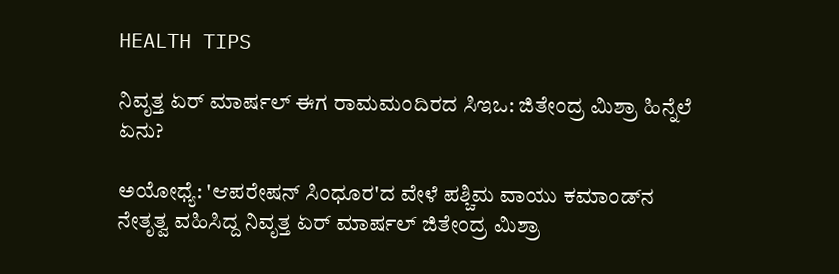HEALTH TIPS

ನಿವೃತ್ತ ಏರ್‌ ಮಾರ್ಷಲ್‌ ಈಗ ರಾಮಮಂದಿರದ ಸಿಇಒ: ಜಿತೇಂದ್ರ ಮಿಶ್ರಾ ಹಿನ್ನೆಲೆ ಏನು?

ಅಯೋಧ್ಯೆ: 'ಆಪರೇಷನ್‌ ಸಿಂಧೂರ'ದ ವೇಳೆ ಪಶ್ಚಿಮ ವಾಯು ಕಮಾಂಡ್‌ನ ನೇತೃತ್ವ ವಹಿಸಿದ್ದ ನಿವೃತ್ತ ಏರ್‌ ಮಾರ್ಷಲ್‌ ಜಿತೇಂದ್ರ ಮಿಶ್ರಾ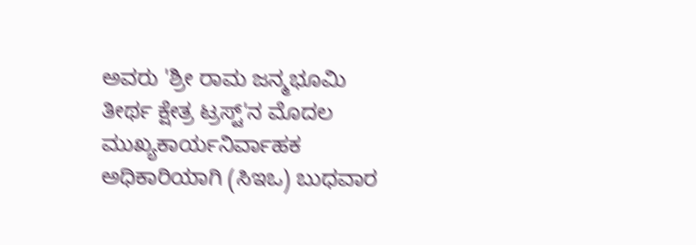ಅವರು 'ಶ್ರೀ ರಾಮ ಜನ್ಮಭೂಮಿ ತೀರ್ಥ ಕ್ಷೇತ್ರ ಟ್ರಸ್ಟ್‌'ನ ಮೊದಲ ಮುಖ್ಯಕಾರ್ಯನಿರ್ವಾಹಕ ಅಧಿಕಾರಿಯಾಗಿ (ಸಿಇಒ) ಬುಧವಾರ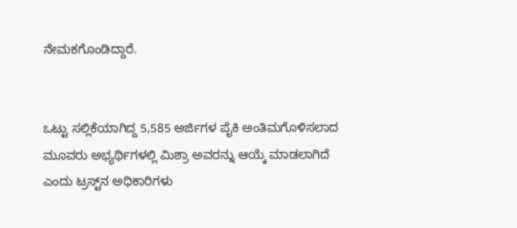ನೇಮಕಗೊಂಡಿದ್ದಾರೆ.


ಒಟ್ಟು ಸಲ್ಲಿಕೆಯಾಗಿದ್ದ 5,585 ಅರ್ಜಿಗಳ ಪೈಕಿ ಅಂತಿಮಗೊಳಿಸಲಾದ ಮೂವರು ಅಭ್ಯರ್ಥಿಗಳಲ್ಲಿ ಮಿಶ್ರಾ ಅವರನ್ನು ಆಯ್ಕೆ ಮಾಡಲಾಗಿದೆ ಎಂದು ಟ್ರಸ್ಟ್‌ನ ಅಧಿಕಾರಿಗಳು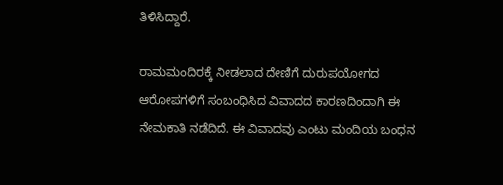ತಿಳಿಸಿದ್ದಾರೆ.

ರಾಮಮಂದಿರಕ್ಕೆ ನೀಡಲಾದ ದೇಣಿಗೆ ದುರುಪಯೋಗದ ಆರೋಪಗಳಿಗೆ ಸಂಬಂಧಿಸಿದ ವಿವಾದದ ಕಾರಣದಿಂದಾಗಿ ಈ ನೇಮಕಾತಿ ನಡೆದಿದೆ. ಈ ವಿವಾದವು ಎಂಟು ಮಂದಿಯ ಬಂಧನ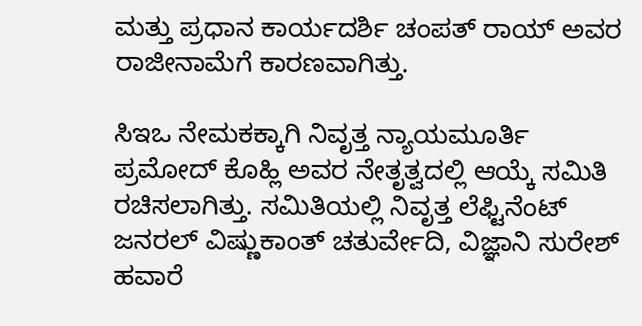ಮತ್ತು ಪ್ರಧಾನ ಕಾರ್ಯದರ್ಶಿ ಚಂಪತ್ ರಾಯ್‌ ಅವರ ರಾಜೀನಾಮೆಗೆ ಕಾರಣವಾಗಿತ್ತು.

ಸಿಇಒ ನೇಮಕಕ್ಕಾಗಿ ನಿವೃತ್ತ ನ್ಯಾಯಮೂರ್ತಿ ಪ್ರಮೋದ್‌ ಕೊಹ್ಲಿ ಅವರ ನೇತೃತ್ವದಲ್ಲಿ ಆಯ್ಕೆ ಸಮಿತಿ ರಚಿಸಲಾಗಿತ್ತು. ಸಮಿತಿಯಲ್ಲಿ ನಿವೃತ್ತ ಲೆಫ್ಟಿನೆಂಟ್‌ ಜನರಲ್‌ ವಿಷ್ಣುಕಾಂತ್‌ ಚತುರ್ವೇದಿ, ವಿಜ್ಞಾನಿ ಸುರೇಶ್‌ ಹವಾರೆ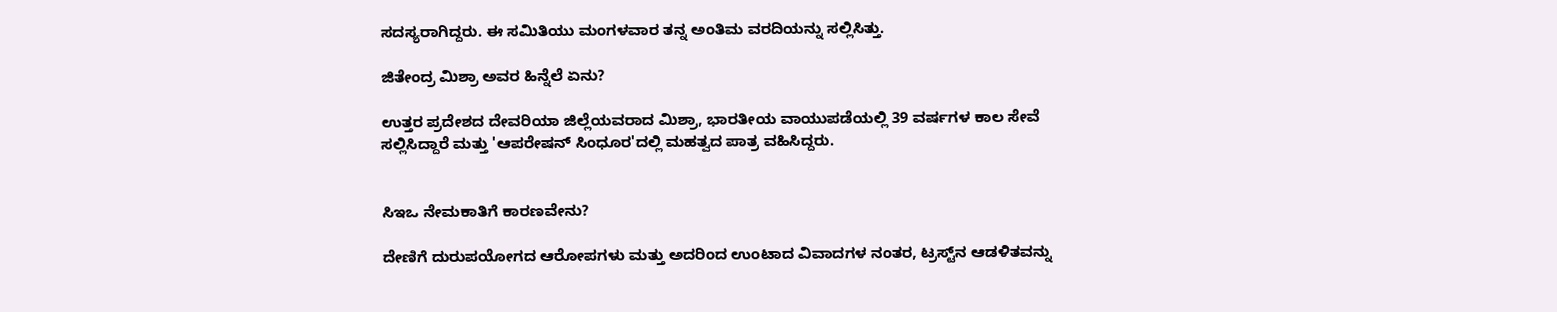ಸದಸ್ಯರಾಗಿದ್ದರು. ಈ ಸಮಿತಿಯು ಮಂಗಳವಾರ ತನ್ನ ಅಂತಿಮ ವರದಿಯನ್ನು ಸಲ್ಲಿಸಿತ್ತು.

ಜಿತೇಂದ್ರ ಮಿಶ್ರಾ ಅವರ ಹಿನ್ನೆಲೆ ಏನು?

ಉತ್ತರ ಪ್ರದೇಶದ ದೇವರಿಯಾ ಜಿಲ್ಲೆಯವರಾದ ಮಿಶ್ರಾ, ಭಾರತೀಯ ವಾಯುಪಡೆಯಲ್ಲಿ 39 ವರ್ಷಗಳ ಕಾಲ ಸೇವೆ ಸಲ್ಲಿಸಿದ್ದಾರೆ ಮತ್ತು 'ಆಪರೇಷನ್ ಸಿಂಧೂರ'ದಲ್ಲಿ ಮಹತ್ವದ ಪಾತ್ರ ವಹಿಸಿದ್ದರು.


ಸಿಇಒ ನೇಮಕಾತಿಗೆ ಕಾರಣವೇನು?

ದೇಣಿಗೆ ದುರುಪಯೋಗದ ಆರೋಪಗಳು ಮತ್ತು ಅದರಿಂದ ಉಂಟಾದ ವಿವಾದಗಳ ನಂತರ, ಟ್ರಸ್ಟ್‌ನ ಆಡಳಿತವನ್ನು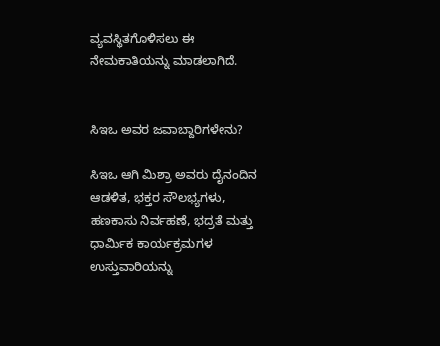ವ್ಯವಸ್ಥಿತಗೊಳಿಸಲು ಈ ನೇಮಕಾತಿಯನ್ನು ಮಾಡಲಾಗಿದೆ.


ಸಿಇಒ ಅವರ ಜವಾಬ್ದಾರಿಗಳೇನು?

ಸಿಇಒ ಆಗಿ ಮಿಶ್ರಾ ಅವರು ದೈನಂದಿನ ಆಡಳಿತ, ಭಕ್ತರ ಸೌಲಭ್ಯಗಳು, ಹಣಕಾಸು ನಿರ್ವಹಣೆ, ಭದ್ರತೆ ಮತ್ತು ಧಾರ್ಮಿಕ ಕಾರ್ಯಕ್ರಮಗಳ ಉಸ್ತುವಾರಿಯನ್ನು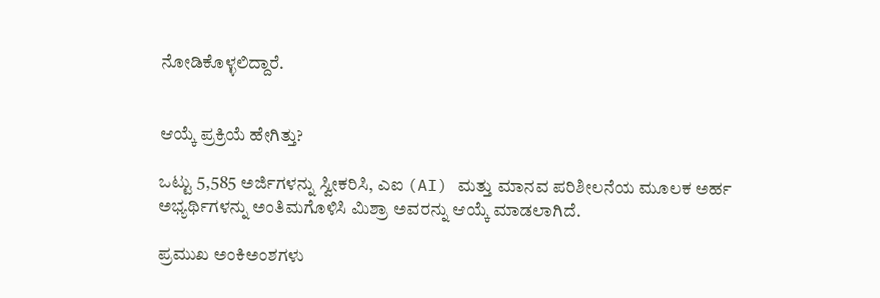ನೋಡಿಕೊಳ್ಳಲಿದ್ದಾರೆ.


ಆಯ್ಕೆ ಪ್ರಕ್ರಿಯೆ ಹೇಗಿತ್ತು?

ಒಟ್ಟು 5,585 ಅರ್ಜಿಗಳನ್ನು ಸ್ವೀಕರಿಸಿ, ಎಐ (AI) ಮತ್ತು ಮಾನವ ಪರಿಶೀಲನೆಯ ಮೂಲಕ ಅರ್ಹ ಅಭ್ಯರ್ಥಿಗಳನ್ನು ಅಂತಿಮಗೊಳಿಸಿ ಮಿಶ್ರಾ ಅವರನ್ನು ಆಯ್ಕೆ ಮಾಡಲಾಗಿದೆ.

ಪ್ರಮುಖ ಅಂಕಿಅಂಶಗಳು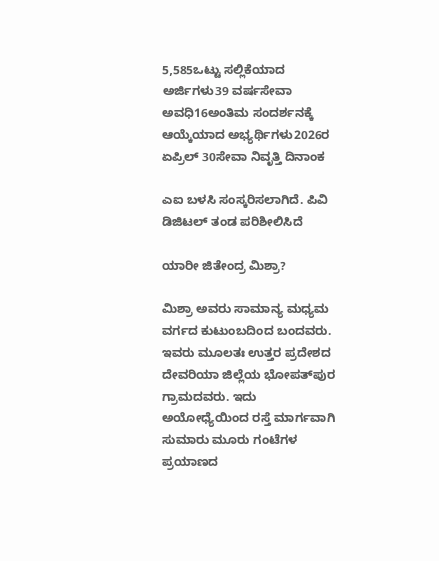5,585ಒಟ್ಟು ಸಲ್ಲಿಕೆಯಾದ ಅರ್ಜಿಗಳು39 ವರ್ಷಸೇವಾ ಅವಧಿ16ಅಂತಿಮ ಸಂದರ್ಶನಕ್ಕೆ ಆಯ್ಕೆಯಾದ ಅಭ್ಯರ್ಥಿಗಳು2026ರ ಏಪ್ರಿಲ್ 30ಸೇವಾ ನಿವೃತ್ತಿ ದಿನಾಂಕ

ಎಐ ಬಳಸಿ ಸಂಸ್ಕರಿಸಲಾಗಿದೆ. ಪಿವಿ ಡಿಜಿಟಲ್ ತಂಡ ಪರಿಶೀಲಿಸಿದೆ

ಯಾರೀ ಜಿತೇಂದ್ರ ಮಿಶ್ರಾ?

ಮಿಶ್ರಾ ಅವರು ಸಾಮಾನ್ಯ ಮಧ್ಯಮ ವರ್ಗದ ಕುಟುಂಬದಿಂದ ಬಂದವರು. ಇವರು ಮೂಲತಃ ಉತ್ತರ ಪ್ರದೇಶದ ದೇವರಿಯಾ ಜಿಲ್ಲೆಯ ಭೋಪತ್‌ಪುರ ಗ್ರಾಮದವರು. ಇದು ಅಯೋಧ್ಯೆಯಿಂದ ರಸ್ತೆ ಮಾರ್ಗವಾಗಿ ಸುಮಾರು ಮೂರು ಗಂಟೆಗಳ ಪ್ರಯಾಣದ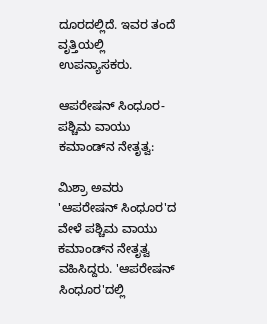ದೂರದಲ್ಲಿದೆ. ಇವರ ತಂದೆ ವೃತ್ತಿಯಲ್ಲಿ ಉಪನ್ಯಾಸಕರು.

ಆಪರೇಷನ್ ಸಿಂಧೂರ-ಪಶ್ಚಿಮ ವಾಯು ಕಮಾಂಡ್‌ನ ನೇತೃತ್ವ:

ಮಿಶ್ರಾ ಅವರು 'ಆಪರೇಷನ್‌ ಸಿಂಧೂರ'ದ ವೇಳೆ ಪಶ್ಚಿಮ ವಾಯು ಕಮಾಂಡ್‌ನ ನೇತೃತ್ವ ವಹಿಸಿದ್ದರು. 'ಆಪರೇಷನ್‌ ಸಿಂಧೂರ'ದಲ್ಲಿ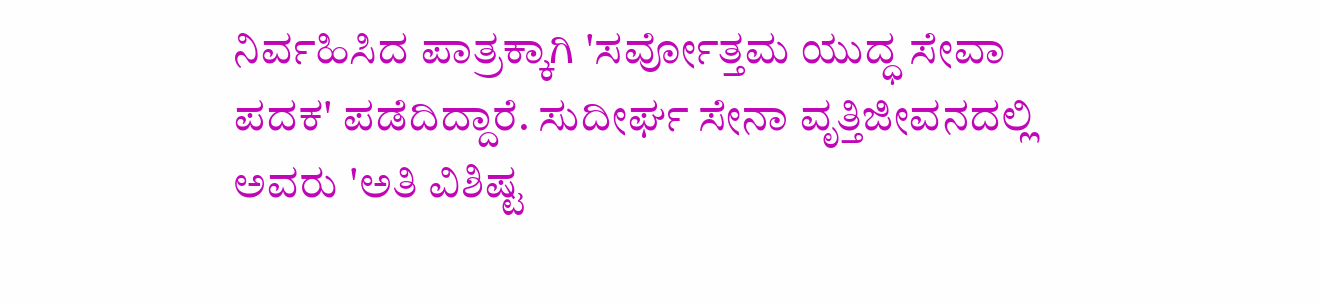ನಿರ್ವಹಿಸಿದ ಪಾತ್ರಕ್ಕಾಗಿ 'ಸರ್ವೋತ್ತಮ ಯುದ್ಧ ಸೇವಾ ಪದಕ' ಪಡೆದಿದ್ದಾರೆ. ಸುದೀರ್ಘ ಸೇನಾ ವೃತ್ತಿಜೀವನದಲ್ಲಿ ಅವರು 'ಅತಿ ವಿಶಿಷ್ಟ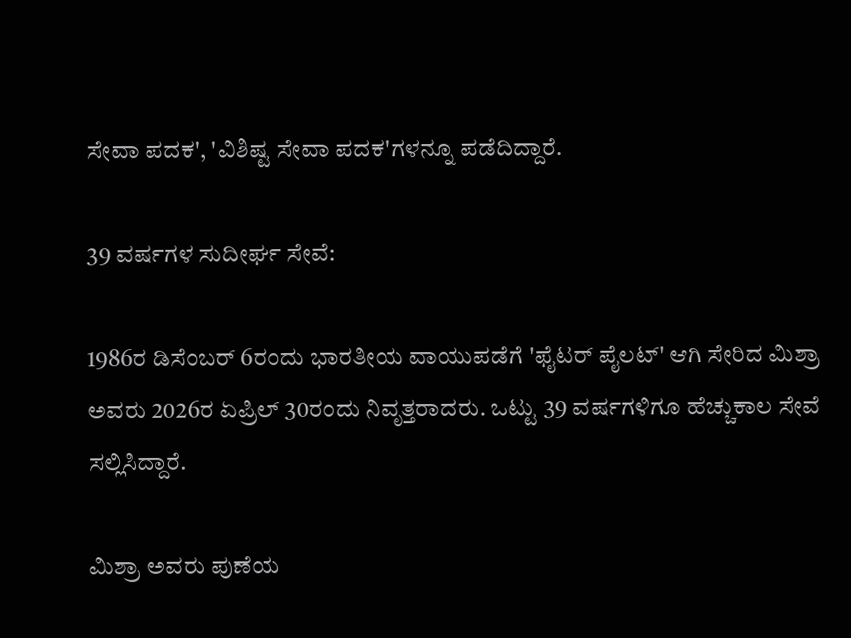ಸೇವಾ ಪದಕ', 'ವಿಶಿಷ್ಟ ಸೇವಾ ಪದಕ'ಗಳನ್ನೂ ಪಡೆದಿದ್ದಾರೆ.

39 ವರ್ಷಗಳ ಸುದೀರ್ಘ ಸೇವೆ:

1986ರ ಡಿಸೆಂಬರ್‌ 6ರಂದು ಭಾರತೀಯ ವಾಯುಪಡೆಗೆ 'ಫೈಟರ್‌ ಪೈಲಟ್‌' ಆಗಿ ಸೇರಿದ ಮಿಶ್ರಾ ಅವರು 2026ರ ಏಪ್ರಿಲ್‌ 30ರಂದು ನಿವೃತ್ತರಾದರು. ಒಟ್ಟು 39 ವರ್ಷಗಳಿಗೂ ಹೆಚ್ಚುಕಾಲ ಸೇವೆ ಸಲ್ಲಿಸಿದ್ದಾರೆ.

ಮಿಶ್ರಾ ಅವರು ಪುಣೆಯ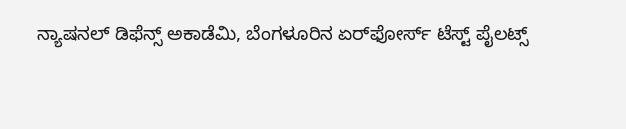ನ್ಯಾಷನಲ್‌ ಡಿಫೆನ್ಸ್‌ ಅಕಾಡೆಮಿ, ಬೆಂಗಳೂರಿನ ಏರ್‌ಫೋರ್ಸ್‌ ಟೆಸ್ಟ್‌ ಪೈಲಟ್ಸ್‌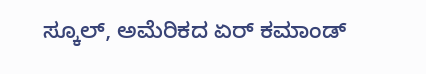ಸ್ಕೂಲ್‌, ಅಮೆರಿಕದ ಏರ್‌ ಕಮಾಂಡ್‌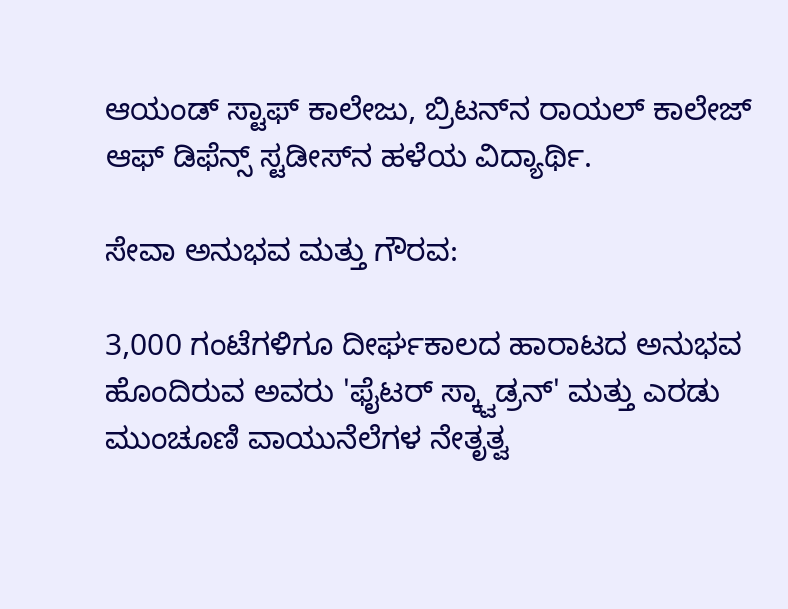ಆಯಂಡ್‌ ಸ್ಟಾಫ್‌ ಕಾಲೇಜು, ಬ್ರಿಟನ್‌ನ ರಾಯಲ್‌ ಕಾಲೇಜ್‌ ಆಫ್‌ ಡಿಫೆನ್ಸ್‌ ಸ್ಟಡೀಸ್‌ನ ಹಳೆಯ ವಿದ್ಯಾರ್ಥಿ.

ಸೇವಾ ಅನುಭವ ಮತ್ತು ಗೌರವ:

3,000 ಗಂಟೆಗಳಿಗೂ ದೀರ್ಘಕಾಲದ ಹಾರಾಟದ ಅನುಭವ ಹೊಂದಿರುವ ಅವರು 'ಫೈಟರ್‌ ಸ್ಕ್ವಾಡ್ರನ್‌' ಮತ್ತು ಎರಡು ಮುಂಚೂಣಿ ವಾಯುನೆಲೆಗಳ ನೇತೃತ್ವ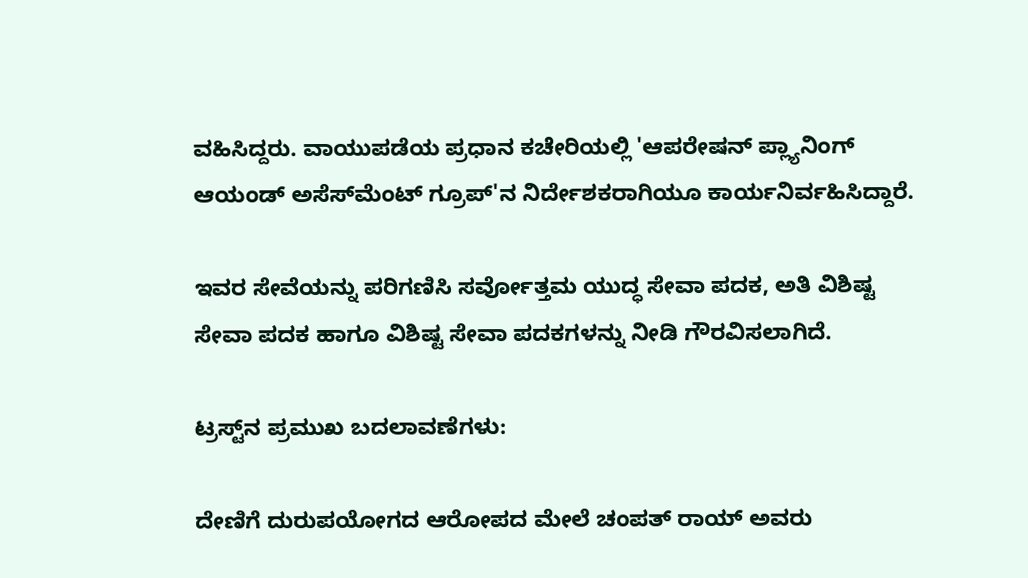ವಹಿಸಿದ್ದರು. ವಾಯುಪಡೆಯ ಪ್ರಧಾನ ಕಚೇರಿಯಲ್ಲಿ 'ಆಪರೇಷನ್‌ ಪ್ಲ್ಯಾನಿಂಗ್‌ ಆಯಂಡ್‌ ಅಸೆಸ್‌ಮೆಂಟ್‌ ಗ್ರೂಪ್‌'ನ ನಿರ್ದೇಶಕರಾಗಿಯೂ ಕಾರ್ಯನಿರ್ವಹಿಸಿದ್ದಾರೆ.

ಇವರ ಸೇವೆಯನ್ನು ಪರಿಗಣಿಸಿ ಸರ್ವೋತ್ತಮ ಯುದ್ಧ ಸೇವಾ ಪದಕ, ಅತಿ ವಿಶಿಷ್ಟ ಸೇವಾ ಪದಕ ಹಾಗೂ ವಿಶಿಷ್ಟ ಸೇವಾ ಪದಕಗಳನ್ನು ನೀಡಿ ಗೌರವಿಸಲಾಗಿದೆ.

ಟ್ರಸ್ಟ್‌ನ ಪ್ರಮುಖ ಬದಲಾವಣೆಗಳು:

ದೇಣಿಗೆ ದುರುಪಯೋಗದ ಆರೋಪದ ಮೇಲೆ ಚಂಪತ್ ರಾಯ್ ಅವರು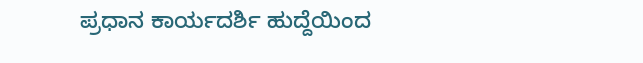ಪ್ರಧಾನ ಕಾರ್ಯದರ್ಶಿ ಹುದ್ದೆಯಿಂದ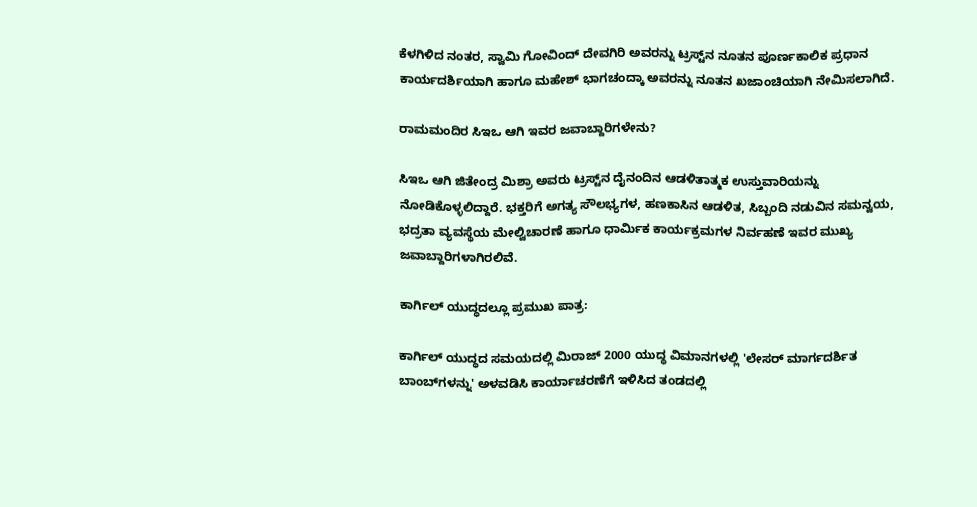ಕೆಳಗಿಳಿದ ನಂತರ, ಸ್ವಾಮಿ ಗೋವಿಂದ್ ದೇವಗಿರಿ ಅವರನ್ನು ಟ್ರಸ್ಟ್‌ನ ನೂತನ ಪೂರ್ಣಕಾಲಿಕ ಪ್ರಧಾನ ಕಾರ್ಯದರ್ಶಿಯಾಗಿ ಹಾಗೂ ಮಹೇಶ್ ಭಾಗಚಂದ್ಕಾ ಅವರನ್ನು ನೂತನ ಖಜಾಂಚಿಯಾಗಿ ನೇಮಿಸಲಾಗಿದೆ.

ರಾಮಮಂದಿರ ಸಿಇಒ ಆಗಿ ಇವರ ಜವಾಬ್ದಾರಿಗಳೇನು?

ಸಿಇಒ ಆಗಿ ಜಿತೇಂದ್ರ ಮಿಶ್ರಾ ಅವರು ಟ್ರಸ್ಟ್‌ನ ದೈನಂದಿನ ಆಡಳಿತಾತ್ಮಕ ಉಸ್ತುವಾರಿಯನ್ನು ನೋಡಿಕೊಳ್ಳಲಿದ್ದಾರೆ. ಭಕ್ತರಿಗೆ ಅಗತ್ಯ ಸೌಲಭ್ಯಗಳ, ಹಣಕಾಸಿನ ಆಡಳಿತ, ಸಿಬ್ಬಂದಿ ನಡುವಿನ ಸಮನ್ವಯ, ಭದ್ರತಾ ವ್ಯವಸ್ಥೆಯ ಮೇಲ್ವಿಚಾರಣೆ ಹಾಗೂ ಧಾರ್ಮಿಕ ಕಾರ್ಯಕ್ರಮಗಳ ನಿರ್ವಹಣೆ ಇವರ ಮುಖ್ಯ ಜವಾಬ್ದಾರಿಗಳಾಗಿರಲಿವೆ.

ಕಾರ್ಗಿಲ್ ಯುದ್ಧದಲ್ಲೂ ಪ್ರಮುಖ ಪಾತ್ರ:

ಕಾರ್ಗಿಲ್ ಯುದ್ಧದ ಸಮಯದಲ್ಲಿ ಮಿರಾಜ್ 2000 ಯುದ್ಧ ವಿಮಾನಗಳಲ್ಲಿ 'ಲೇಸರ್ ಮಾರ್ಗದರ್ಶಿತ ಬಾಂಬ್‌ಗಳನ್ನು' ಅಳವಡಿಸಿ ಕಾರ್ಯಾಚರಣೆಗೆ ಇಳಿಸಿದ ತಂಡದಲ್ಲಿ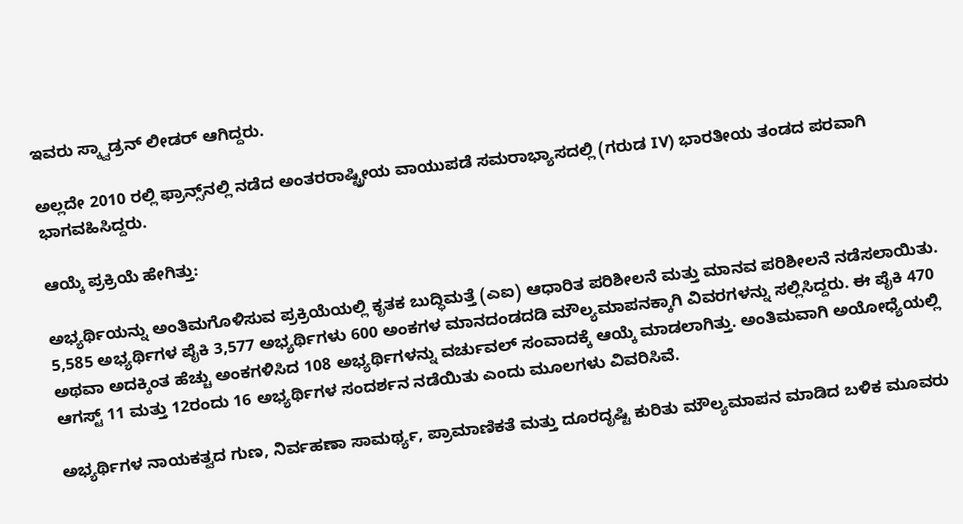ಇವರು ಸ್ಕ್ವಾಡ್ರನ್ ಲೀಡರ್ ಆಗಿದ್ದರು.

ಅಲ್ಲದೇ 2010 ರಲ್ಲಿ ಫ್ರಾನ್ಸ್‌ನಲ್ಲಿ ನಡೆದ ಅಂತರರಾಷ್ಟ್ರೀಯ ವಾಯುಪಡೆ ಸಮರಾಭ್ಯಾಸದಲ್ಲಿ (ಗರುಡ IV) ಭಾರತೀಯ ತಂಡದ ಪರವಾಗಿ ಭಾಗವಹಿಸಿದ್ದರು.

ಆಯ್ಕೆ ಪ್ರಕ್ರಿಯೆ ಹೇಗಿತ್ತು:

ಅಭ್ಯರ್ಥಿಯನ್ನು ಅಂತಿಮಗೊಳಿಸುವ ಪ್ರಕ್ರಿಯೆಯಲ್ಲಿ ಕೃತಕ ಬುದ್ಧಿಮತ್ತೆ (ಎಐ) ಆಧಾರಿತ ಪರಿಶೀಲನೆ ಮತ್ತು ಮಾನವ ಪರಿಶೀಲನೆ ನಡೆಸಲಾಯಿತು. 5,585 ಅಭ್ಯರ್ಥಿಗಳ ಪೈಕಿ 3,577 ಅಭ್ಯರ್ಥಿಗಳು 600 ಅಂಕಗಳ ಮಾನದಂಡದಡಿ ಮೌಲ್ಯಮಾಪನಕ್ಕಾಗಿ ವಿವರಗಳನ್ನು ಸಲ್ಲಿಸಿದ್ದರು. ಈ ಪೈಕಿ 470 ಅಥವಾ ಅದಕ್ಕಿಂತ ಹೆಚ್ಚು ಅಂಕಗಳಿಸಿದ 108 ಅಭ್ಯರ್ಥಿಗಳನ್ನು ವರ್ಚುವಲ್‌ ಸಂವಾದಕ್ಕೆ ಆಯ್ಕೆ ಮಾಡಲಾಗಿತ್ತು. ಅಂತಿಮವಾಗಿ ಅಯೋಧ್ಯೆಯಲ್ಲಿ ಆಗಸ್ಟ್‌ 11 ಮತ್ತು 12ರಂದು 16 ಅಭ್ಯರ್ಥಿಗಳ ಸಂದರ್ಶನ ನಡೆಯಿತು ಎಂದು ಮೂಲಗಳು ವಿವರಿಸಿವೆ.

ಅಭ್ಯರ್ಥಿಗಳ ನಾಯಕತ್ವದ ಗುಣ, ನಿರ್ವಹಣಾ ಸಾಮರ್ಥ್ಯ, ಪ್ರಾಮಾಣಿಕತೆ ಮತ್ತು ದೂರದೃಷ್ಟಿ ಕುರಿತು ಮೌಲ್ಯಮಾಪನ ಮಾಡಿದ ಬಳಿಕ ಮೂವರು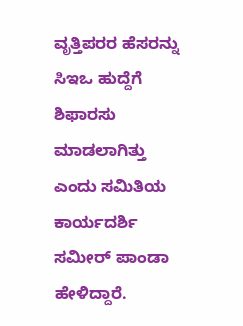ವೃತ್ತಿಪರರ ಹೆಸರನ್ನು ಸಿಇಒ ಹುದ್ದೆಗೆ ಶಿಫಾರಸು ಮಾಡಲಾಗಿತ್ತು ಎಂದು ಸಮಿತಿಯ ಕಾರ್ಯದರ್ಶಿ ಸಮೀರ್‌ ಪಾಂಡಾ ಹೇಳಿದ್ದಾರೆ.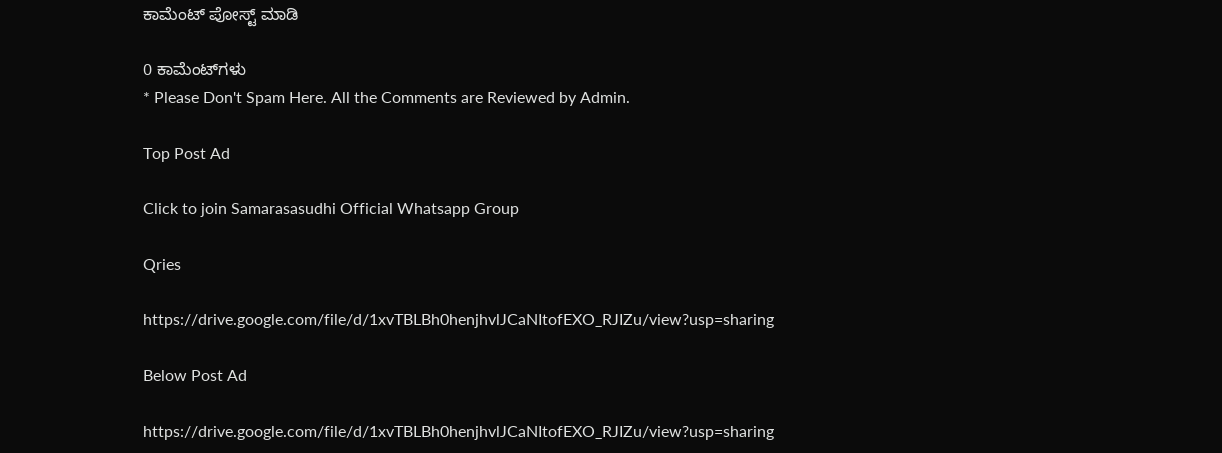ಕಾಮೆಂಟ್‌‌ ಪೋಸ್ಟ್‌ ಮಾಡಿ

0 ಕಾಮೆಂಟ್‌ಗಳು
* Please Don't Spam Here. All the Comments are Reviewed by Admin.

Top Post Ad

Click to join Samarasasudhi Official Whatsapp Group

Qries

https://drive.google.com/file/d/1xvTBLBh0henjhvlJCaNItofEXO_RJIZu/view?usp=sharing

Below Post Ad

https://drive.google.com/file/d/1xvTBLBh0henjhvlJCaNItofEXO_RJIZu/view?usp=sharing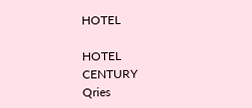HOTEL

HOTEL
CENTURY
Qries